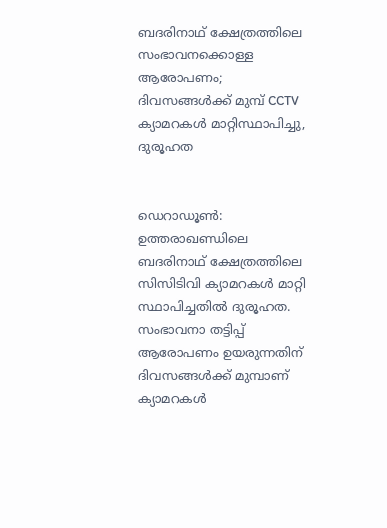ബദരിനാഥ് ക്ഷേത്രത്തിലെ സംഭാവനക്കൊള്ള ആരോപണം; ദിവസങ്ങള്‍ക്ക് മുമ്പ് CCTV ക്യാമറകള്‍ മാറ്റിസ്ഥാപിച്ചു, ദുരൂഹത


ഡെറാഡൂണ്‍: ഉത്തരാഖണ്ഡിലെ ബദരിനാഥ് ക്ഷേത്രത്തിലെ സിസിടിവി ക്യാമറകള്‍ മാറ്റി സ്ഥാപിച്ചതില്‍ ദുരൂഹത. സംഭാവനാ തട്ടിപ്പ് ആരോപണം ഉയരുന്നതിന് ദിവസങ്ങള്‍ക്ക് മുമ്പാണ് ക്യാമറകള്‍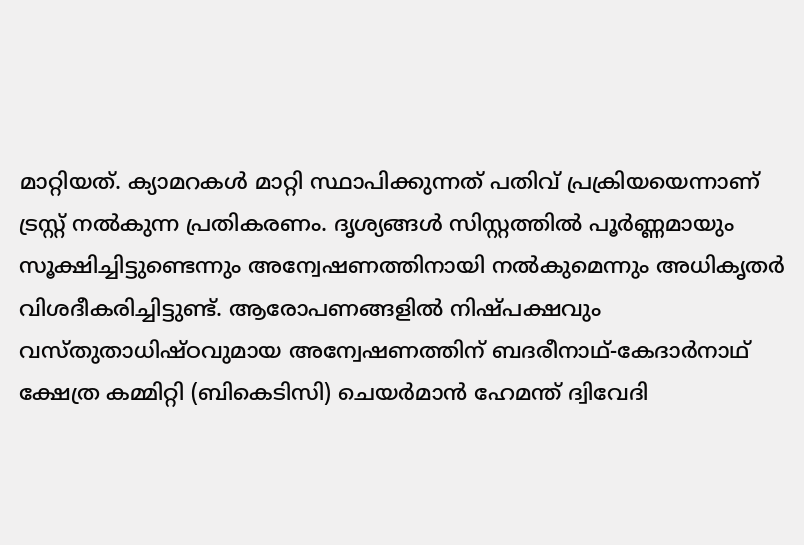മാറ്റിയത്. ക്യാമറകള്‍ മാറ്റി സ്ഥാപിക്കുന്നത് പതിവ് പ്രക്രിയയെന്നാണ് ട്രസ്റ്റ് നല്‍കുന്ന പ്രതികരണം. ദൃശ്യങ്ങള്‍ സിസ്റ്റത്തില്‍ പൂര്‍ണ്ണമായും സൂക്ഷിച്ചിട്ടുണ്ടെന്നും അന്വേഷണത്തിനായി നല്‍കുമെന്നും അധികൃതര്‍ വിശദീകരിച്ചിട്ടുണ്ട്. ആരോപണങ്ങളില്‍ നിഷ്പക്ഷവും വസ്തുതാധിഷ്ഠവുമായ അന്വേഷണത്തിന് ബദരീനാഥ്-കേദാര്‍നാഥ് ക്ഷേത്ര കമ്മിറ്റി (ബികെടിസി) ചെയര്‍മാന്‍ ഹേമന്ത് ദ്വിവേദി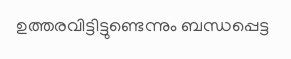ഉത്തരവിട്ടിട്ടുണ്ടെന്നും ബന്ധപ്പെട്ട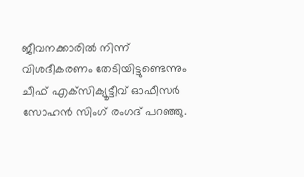ജീവനക്കാരില്‍ നിന്ന് വിശദീകരണം തേടിയിട്ടുണ്ടെന്നും ചീഫ് എക്‌സിക്യൂട്ടീവ് ഓഫീസര്‍ സോഹന്‍ സിംഗ് രംഗദ് പറഞ്ഞു.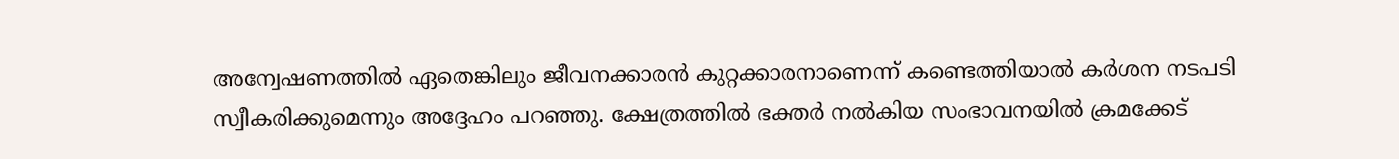അന്വേഷണത്തില്‍ ഏതെങ്കിലും ജീവനക്കാരന്‍ കുറ്റക്കാരനാണെന്ന് കണ്ടെത്തിയാല്‍ കര്‍ശന നടപടി സ്വീകരിക്കുമെന്നും അദ്ദേഹം പറഞ്ഞു. ക്ഷേത്രത്തിൽ ഭക്തർ നല്‍കിയ സംഭാവനയില്‍ ക്രമക്കേട്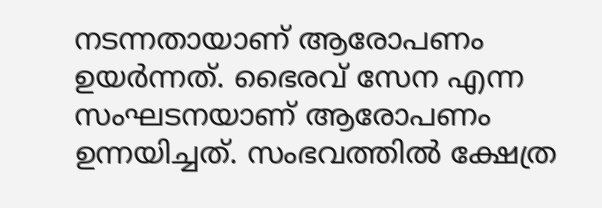നടന്നതായാണ് ആരോപണം ഉയർന്നത്. ഭൈരവ് സേന എന്ന സംഘടനയാണ് ആരോപണം ഉന്നയിച്ചത്. സംഭവത്തില്‍ ക്ഷേത്ര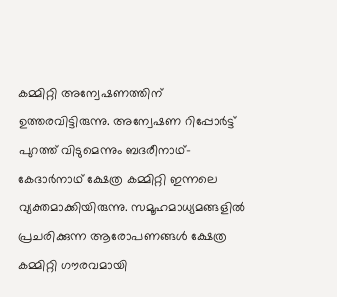കമ്മിറ്റി അന്വേഷണത്തിന് ഉത്തരവിട്ടിരുന്നു. അന്വേഷണ റിപ്പോര്‍ട്ട് പുറത്ത് വിടുമെന്നും ബദരീനാഥ്-കേദാര്‍നാഥ് ക്ഷേത്ര കമ്മിറ്റി ഇന്നലെ വ്യക്തമാക്കിയിരുന്നു. സമൂഹമാധ്യമങ്ങളിൽ പ്രചരിക്കുന്ന ആരോപണങ്ങള്‍ ക്ഷേത്ര കമ്മിറ്റി ഗൗരവമായി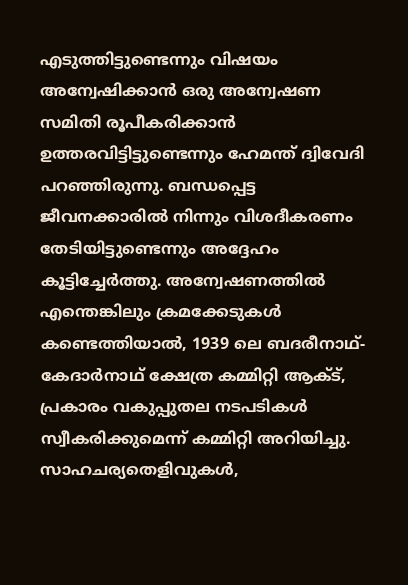എടുത്തിട്ടുണ്ടെന്നും വിഷയം അന്വേഷിക്കാന്‍ ഒരു അന്വേഷണ സമിതി രൂപീകരിക്കാന്‍ ഉത്തരവിട്ടിട്ടുണ്ടെന്നും ഹേമന്ത് ദ്വിവേദി പറഞ്ഞിരുന്നു. ബന്ധപ്പെട്ട ജീവനക്കാരില്‍ നിന്നും വിശദീകരണം തേടിയിട്ടുണ്ടെന്നും അദ്ദേഹം കൂട്ടിച്ചേര്‍ത്തു. അന്വേഷണത്തില്‍ എന്തെങ്കിലും ക്രമക്കേടുകള്‍ കണ്ടെത്തിയാല്‍, 1939 ലെ ബദരീനാഥ്-കേദാര്‍നാഥ് ക്ഷേത്ര കമ്മിറ്റി ആക്ട്, പ്രകാരം വകുപ്പുതല നടപടികള്‍ സ്വീകരിക്കുമെന്ന് കമ്മിറ്റി അറിയിച്ചു. സാഹചര്യതെളിവുകള്‍,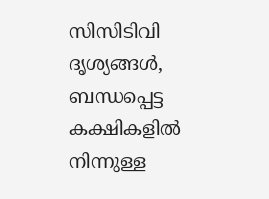സിസിടിവി ദൃശ്യങ്ങള്‍, ബന്ധപ്പെട്ട കക്ഷികളില്‍ നിന്നുള്ള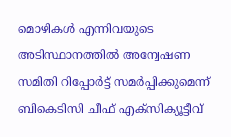മൊഴികള്‍ എന്നിവയുടെ അടിസ്ഥാനത്തില്‍ അന്വേഷണ സമിതി റിപ്പോര്‍ട്ട് സമര്‍പ്പിക്കുമെന്ന് ബികെടിസി ചീഫ് എക്‌സിക്യൂട്ടീവ്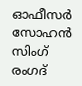ഓഫീസര്‍ സോഹന്‍ സിംഗ് രംഗദ്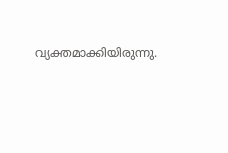വ്യക്തമാക്കിയിരുന്നു.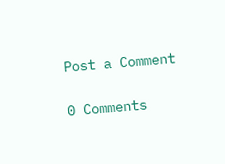Post a Comment

0 Comments